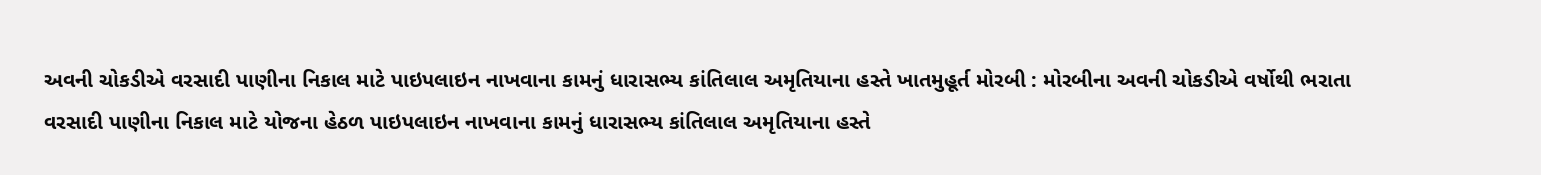અવની ચોકડીએ વરસાદી પાણીના નિકાલ માટે પાઇપલાઇન નાખવાના કામનું ધારાસભ્ય કાંતિલાલ અમૃતિયાના હસ્તે ખાતમુહૂર્ત મોરબી : મોરબીના અવની ચોકડીએ વર્ષોથી ભરાતા વરસાદી પાણીના નિકાલ માટે યોજના હેઠળ પાઇપલાઇન નાખવાના કામનું ધારાસભ્ય કાંતિલાલ અમૃતિયાના હસ્તે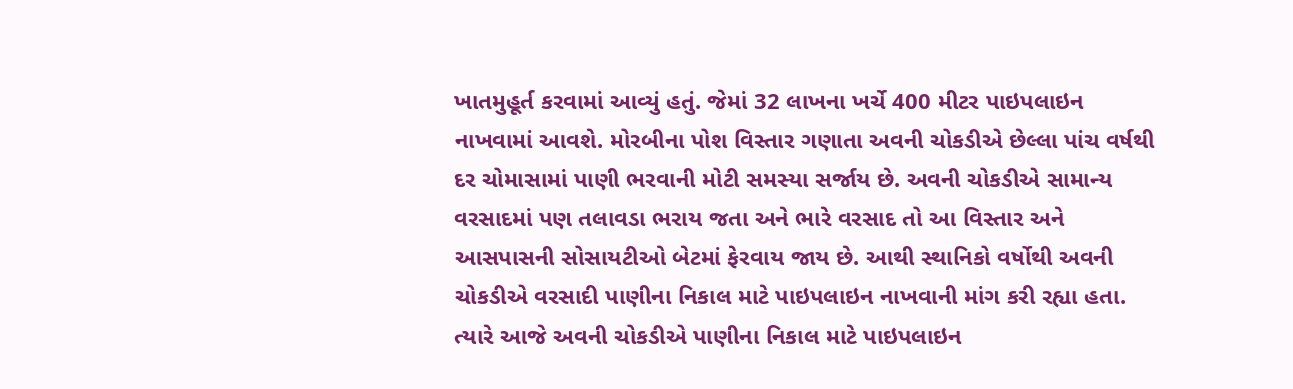ખાતમુહૂર્ત કરવામાં આવ્યું હતું. જેમાં 32 લાખના ખર્ચે 400 મીટર પાઇપલાઇન નાખવામાં આવશે. મોરબીના પોશ વિસ્તાર ગણાતા અવની ચોકડીએ છેલ્લા પાંચ વર્ષથી દર ચોમાસામાં પાણી ભરવાની મોટી સમસ્યા સર્જાય છે. અવની ચોકડીએ સામાન્ય વરસાદમાં પણ તલાવડા ભરાય જતા અને ભારે વરસાદ તો આ વિસ્તાર અને આસપાસની સોસાયટીઓ બેટમાં ફેરવાય જાય છે. આથી સ્થાનિકો વર્ષોથી અવની ચોકડીએ વરસાદી પાણીના નિકાલ માટે પાઇપલાઇન નાખવાની માંગ કરી રહ્યા હતા. ત્યારે આજે અવની ચોકડીએ પાણીના નિકાલ માટે પાઇપલાઇન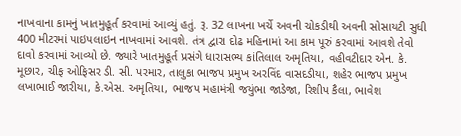નાખવાના કામનું ખાતમુહૂર્ત કરવામાં આવ્યું હતું. રૂ. 32 લાખના ખર્ચે અવની ચોકડીથી અવની સોસાયટી સુધી 400 મીટરમાં પાઇપલાઇન નાખવામાં આવશે. તંત્ર દ્વારા દોઢ મહિનામાં આ કામ પૂરું કરવામાં આવશે તેવો દાવો કરવામાં આવ્યો છે. જ્યારે ખાતમુહૂર્ત પ્રસંગે ધારાસભ્ય કાંતિલાલ અમૃતિયા, વહીવટીદાર એન. કે. મૂછાર, ચીફ ઓફિસર ડી. સી. પરમાર, તાલુકા ભાજપ પ્રમુખ અરવિંદ વાસદડીયા, શહેર ભાજપ પ્રમુખ લખાભાઈ જારીયા, કે.એસ. અમૃતિયા, ભાજપ મહામંત્રી જયુંભા જાડેજા, રિશીપ કૈલા, ભાવેશ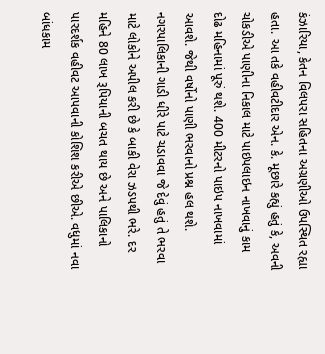કંઝારિયા, કેતન વિલપરા સહિતના અગ્રણીઓ ઉપસ્થિત રહ્યા હતા. આ તકે વહીવટીદાર એન. કે. મૂછારે કહ્યું હતું કે, અવની ચોકડીએ પાણીના નિકાલ માટે પાઇપલાઇન નાખવાનું કામ દોઢ મહિનામાં પૂરું થશે. 400 મીટરનો પાઇપ નાખવામાં આવશે. જેથી વર્ષોનો પાણી ભરવાનો પ્રશ્ન હલ થશે. નગરપાલિકાની ગાડી ધીરે પાટે ચડાવવા જે દેવું હતું તે ભરવા માટે લોકોને અપીલ કરી છે કે બાકી વેરા ઝડપથી ભરે. દર મહિને 80 લાખ રૂપિયાની બચત થાય છે અને પાલિકાનો પારદર્શક વહીવટ આપવાની કોશિશ કરીએ છીએ. વધુમાં નવા બાંધકામ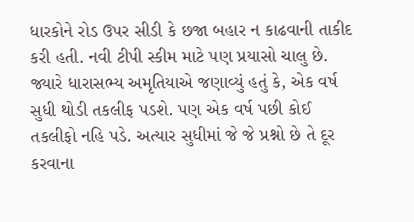ધારકોને રોડ ઉપર સીડી કે છજા બહાર ન કાઢવાની તાકીદ કરી હતી. નવી ટીપી સ્કીમ માટે પણ પ્રયાસો ચાલુ છે. જ્યારે ધારાસભ્ય અમૃતિયાએ જણાવ્યું હતું કે, એક વર્ષ સુધી થોડી તકલીફ પડશે. પણ એક વર્ષ પછી કોઈ તકલીફો નહિ પડે. અત્યાર સુધીમાં જે જે પ્રશ્નો છે તે દૂર કરવાના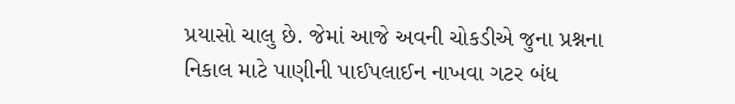પ્રયાસો ચાલુ છે. જેમાં આજે અવની ચોકડીએ જુના પ્રશ્નના નિકાલ માટે પાણીની પાઈપલાઈન નાખવા ગટર બંધ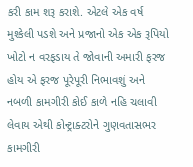કરી કામ શરૂ કરાશે. એટલે એક વર્ષ મુશ્કેલી પડશે અને પ્રજાનો એક એક રૂપિયો ખોટો ન વરફડાય તે જોવાની અમારી ફરજ હોય એ ફરજ પૂરેપૂરી નિભાવશું અને નબળી કામગીરી કોઈ કાળે નહિ ચલાવી લેવાય એથી કોન્ટ્રાક્ટરોને ગુણવતાસભર કામગીરી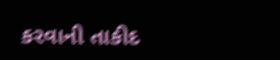કરવાની તાકીદ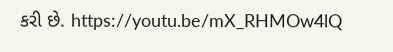કરી છે. https://youtu.be/mX_RHMOw4lQ